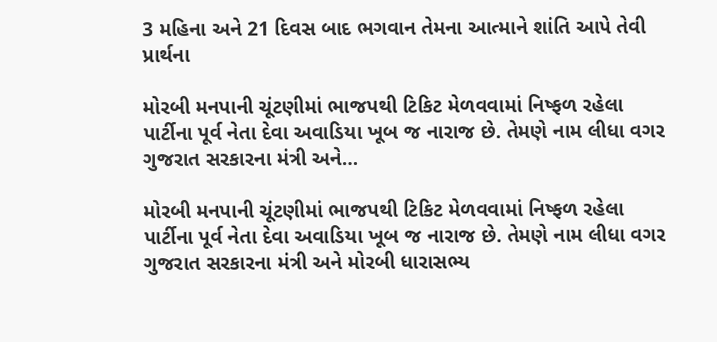3 મહિના અને 21 દિવસ બાદ ભગવાન તેમના આત્માને શાંતિ આપે તેવી પ્રાર્થના

મોરબી મનપાની ચૂંટણીમાં ભાજપથી ટિકિટ મેળવવામાં નિષ્ફળ રહેલા પાર્ટીના પૂર્વ નેતા દેવા અવાડિયા ખૂબ જ નારાજ છે. તેમણે નામ લીધા વગર ગુજરાત સરકારના મંત્રી અને…

મોરબી મનપાની ચૂંટણીમાં ભાજપથી ટિકિટ મેળવવામાં નિષ્ફળ રહેલા પાર્ટીના પૂર્વ નેતા દેવા અવાડિયા ખૂબ જ નારાજ છે. તેમણે નામ લીધા વગર ગુજરાત સરકારના મંત્રી અને મોરબી ધારાસભ્ય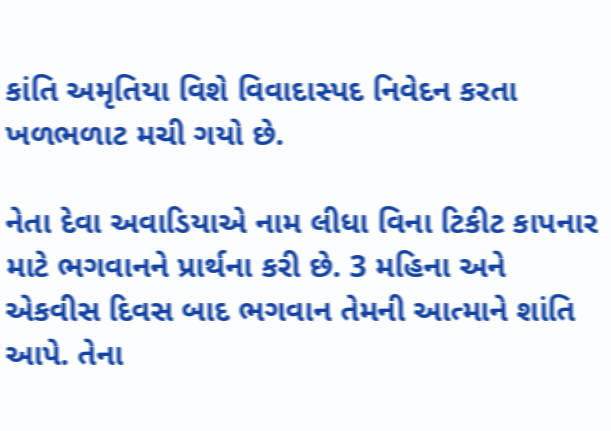કાંતિ અમૃતિયા વિશે વિવાદાસ્પદ નિવેદન કરતા ખળભળાટ મચી ગયો છે.

નેતા દેવા અવાડિયાએ નામ લીધા વિના ટિકીટ કાપનાર માટે ભગવાનને પ્રાર્થના કરી છે. 3 મહિના અને એકવીસ દિવસ બાદ ભગવાન તેમની આત્માને શાંતિ આપે. તેના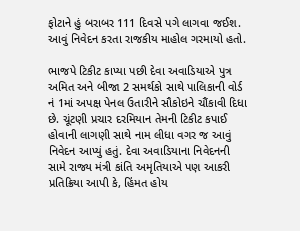ફોટાને હું બરાબર 111 દિવસે પગે લાગવા જઈશ. આવું નિવેદન કરતા રાજકીય માહોલ ગરમાયો હતો.

ભાજપે ટિકીટ કાપ્યા પછી દેવા અવાડિયાએ પુત્ર અમિત અને બીજા 2 સમર્થકો સાથે પાલિકાની વોર્ડ નં 1માં અપક્ષ પેનલ ઉતારીને સૌકોઇને ચૌંકાવી દિધા છે. ચૂંટણી પ્રચાર દરમિયાન તેમની ટિકીટ કપાઈ હોવાની લાગણી સાથે નામ લીધા વગર જ આવું નિવેદન આપ્યું હતું. દેવા અવાડિયાના નિવેદનની સામે રાજ્ય મંત્રી કાંતિ અમૃતિયાએ પણ આકરી પ્રતિક્રિયા આપી કે, હિંમત હોય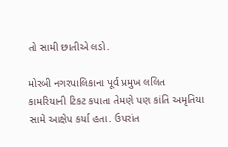તો સામી છાતીએ લડો.

મોરબી નગરપાલિકાના પૂર્વ પ્રમુખ લલિત કામરિયાની ટિકટ કપાતા તેમણે પણ કાંતિ અમૃતિયા સામે આક્ષેપ કર્યા હતા. ઉપરાંત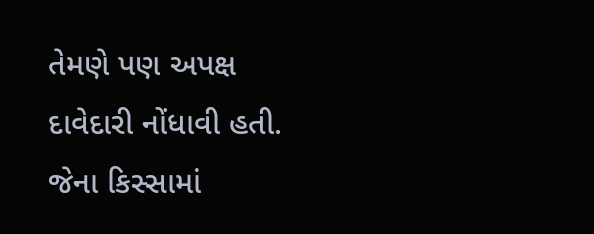તેમણે પણ અપક્ષ દાવેદારી નોંધાવી હતી. જેના કિસ્સામાં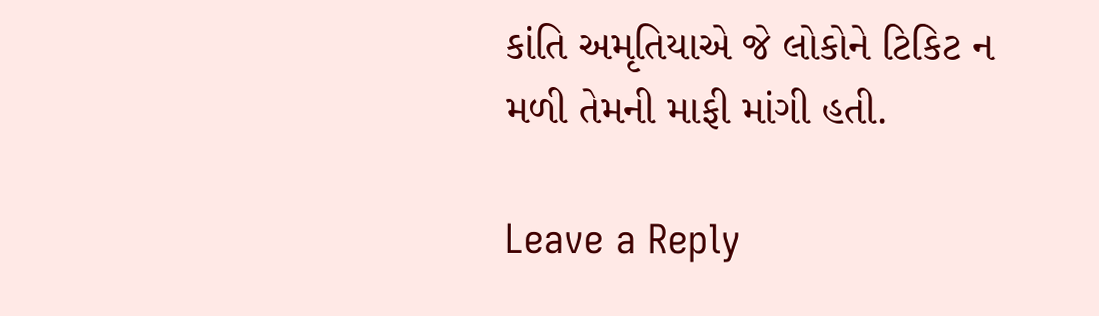કાંતિ અમૃતિયાએ જે લોકોને ટિકિટ ન મળી તેમની માફી માંગી હતી.

Leave a Reply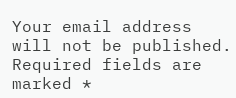Your email address will not be published. Required fields are marked *